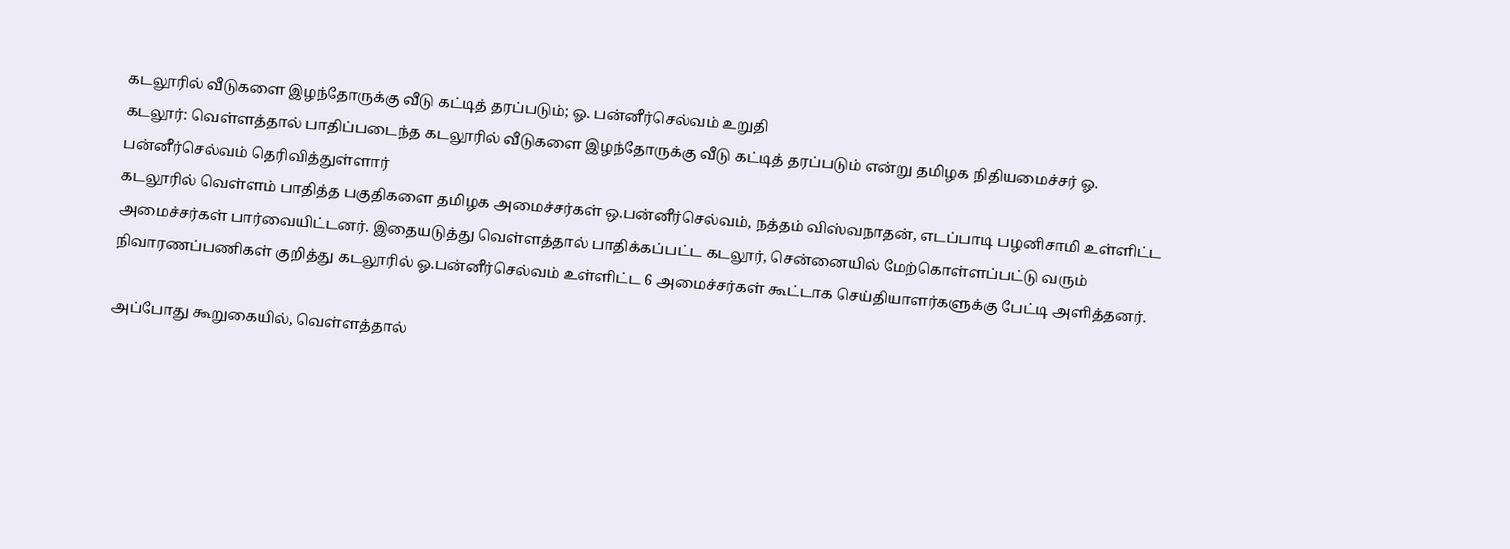கடலூரில் வீடுகளை இழந்தோருக்கு வீடு கட்டித் தரப்படும்; ஓ. பன்னீர்செல்வம் உறுதி
கடலூர்: வெள்ளத்தால் பாதிப்படைந்த கடலூரில் வீடுகளை இழந்தோருக்கு வீடு கட்டித் தரப்படும் என்று தமிழக நிதியமைச்சர் ஓ. பன்னீர்செல்வம் தெரிவித்துள்ளார்
கடலூரில் வெள்ளம் பாதித்த பகுதிகளை தமிழக அமைச்சர்கள் ஒ.பன்னீர்செல்வம், நத்தம் விஸ்வநாதன், எடப்பாடி பழனிசாமி உள்ளிட்ட அமைச்சர்கள் பார்வையிட்டனர். இதையடுத்து வெள்ளத்தால் பாதிக்கப்பட்ட கடலூர், சென்னையில் மேற்கொள்ளப்பட்டு வரும் நிவாரணப்பணிகள் குறித்து கடலூரில் ஓ.பன்னீர்செல்வம் உள்ளிட்ட 6 அமைச்சர்கள் கூட்டாக செய்தியாளர்களுக்கு பேட்டி அளித்தனர்.

அப்போது கூறுகையில், வெள்ளத்தால்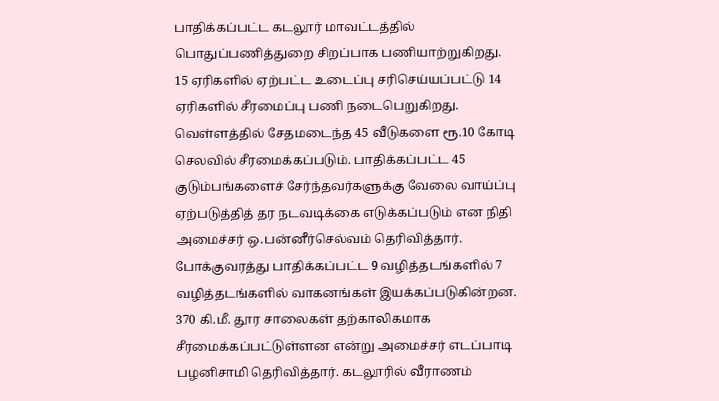பாதிக்கப்பட்ட கடலூர் மாவட்டத்தில் பொதுப்பணித்துறை சிறப்பாக பணியாற்றுகிறது. 15 ஏரிகளில் ஏற்பட்ட உடைப்பு சரிசெய்யப்பட்டு 14 ஏரிகளில் சீரமைப்பு பணி நடைபெறுகிறது. வெள்ளத்தில் சேதமடைந்த 45 வீடுகளை ரூ.10 கோடி செலவில் சீரமைக்கப்படும். பாதிக்கப்பட்ட 45 குடும்பங்களைச் சேர்ந்தவர்களுக்கு வேலை வாய்ப்பு ஏற்படுத்தித் தர நடவடிக்கை எடுக்கப்படும் என நிதி அமைச்சர் ஒ.பன்னீர்செல்வம் தெரிவித்தார்.
போக்குவரத்து பாதிக்கப்பட்ட 9 வழித்தடங்களில் 7 வழித்தடங்களில் வாகனங்கள் இயக்கப்படுகின்றன. 370 கி.மீ. தூர சாலைகள் தற்காலிகமாக சீரமைக்கப்பட்டுள்ளன என்று அமைச்சர் எடப்பாடி பழனிசாமி தெரிவித்தார். கடலூரில் வீராணம்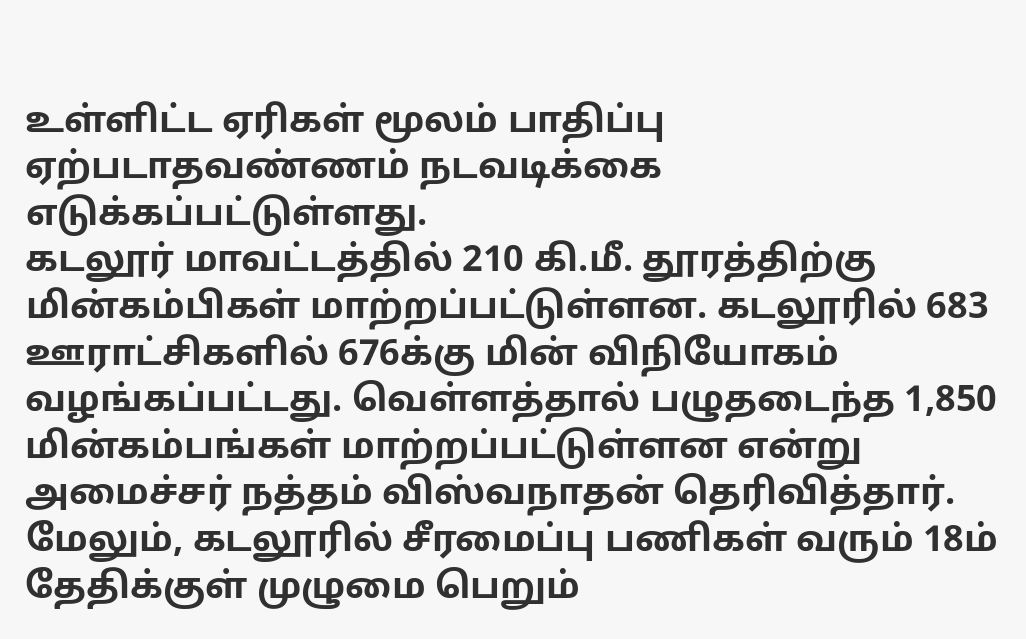உள்ளிட்ட ஏரிகள் மூலம் பாதிப்பு ஏற்படாதவண்ணம் நடவடிக்கை எடுக்கப்பட்டுள்ளது.
கடலூர் மாவட்டத்தில் 210 கி.மீ. தூரத்திற்கு மின்கம்பிகள் மாற்றப்பட்டுள்ளன. கடலூரில் 683 ஊராட்சிகளில் 676க்கு மின் விநியோகம் வழங்கப்பட்டது. வெள்ளத்தால் பழுதடைந்த 1,850 மின்கம்பங்கள் மாற்றப்பட்டுள்ளன என்று அமைச்சர் நத்தம் விஸ்வநாதன் தெரிவித்தார்.
மேலும், கடலூரில் சீரமைப்பு பணிகள் வரும் 18ம் தேதிக்குள் முழுமை பெறும்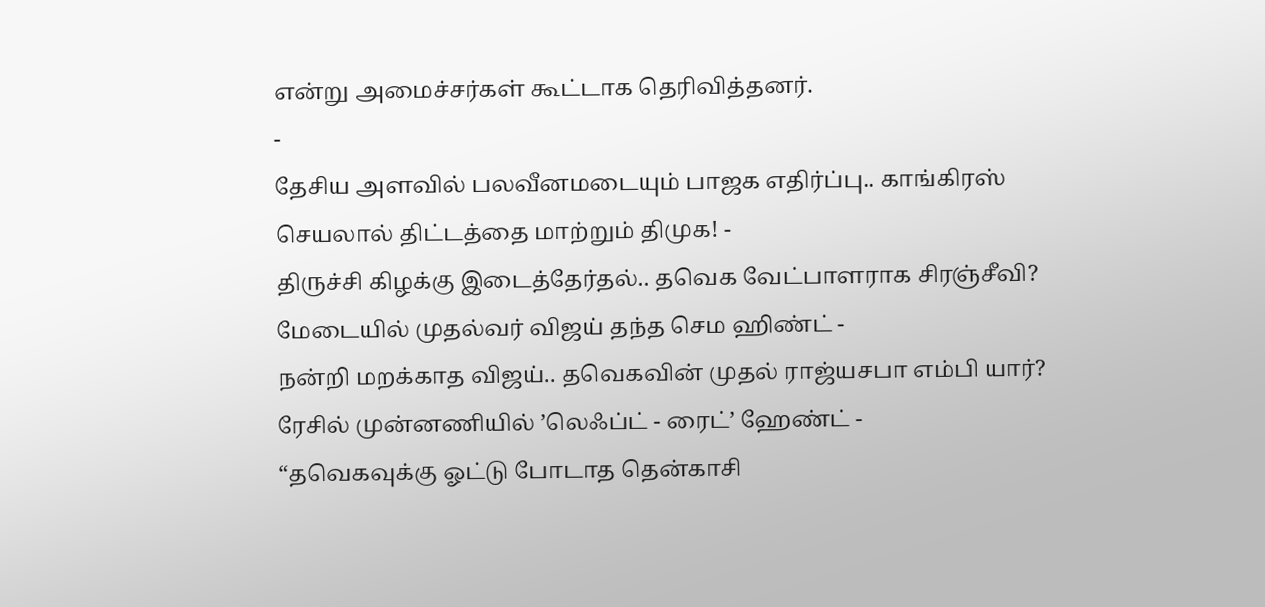என்று அமைச்சர்கள் கூட்டாக தெரிவித்தனர்.
-
தேசிய அளவில் பலவீனமடையும் பாஜக எதிர்ப்பு.. காங்கிரஸ் செயலால் திட்டத்தை மாற்றும் திமுக! -
திருச்சி கிழக்கு இடைத்தேர்தல்.. தவெக வேட்பாளராக சிரஞ்சீவி? மேடையில் முதல்வர் விஜய் தந்த செம ஹிண்ட் -
நன்றி மறக்காத விஜய்.. தவெகவின் முதல் ராஜ்யசபா எம்பி யார்? ரேசில் முன்னணியில் ’லெஃப்ட் - ரைட்’ ஹேண்ட் -
“தவெகவுக்கு ஓட்டு போடாத தென்காசி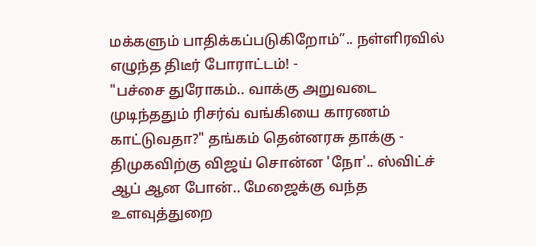மக்களும் பாதிக்கப்படுகிறோம்”.. நள்ளிரவில் எழுந்த திடீர் போராட்டம்! -
"பச்சை துரோகம்.. வாக்கு அறுவடை முடிந்ததும் ரிசர்வ் வங்கியை காரணம் காட்டுவதா?" தங்கம் தென்னரசு தாக்கு -
திமுகவிற்கு விஜய் சொன்ன 'நோ'.. ஸ்விட்ச் ஆப் ஆன போன்.. மேஜைக்கு வந்த உளவுத்துறை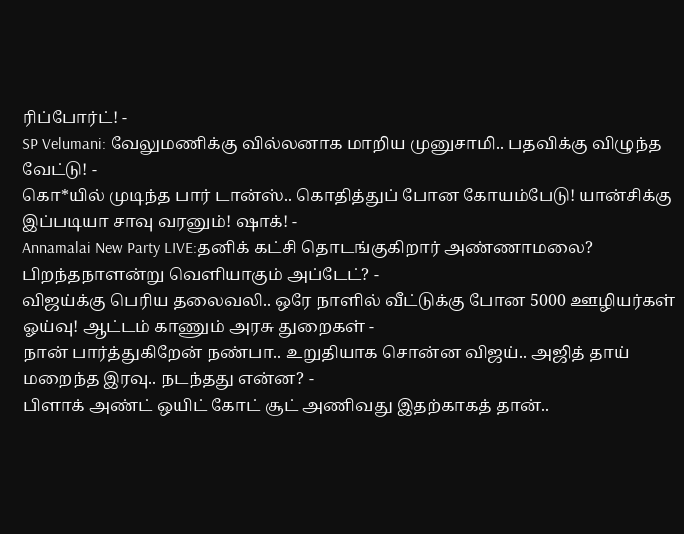ரிப்போர்ட்! -
SP Velumani: வேலுமணிக்கு வில்லனாக மாறிய முனுசாமி.. பதவிக்கு விழுந்த வேட்டு! -
கொ*யில் முடிந்த பார் டான்ஸ்.. கொதித்துப் போன கோயம்பேடு! யான்சிக்கு இப்படியா சாவு வரனும்! ஷாக்! -
Annamalai New Party LIVE:தனிக் கட்சி தொடங்குகிறார் அண்ணாமலை? பிறந்தநாளன்று வெளியாகும் அப்டேட்? -
விஜய்க்கு பெரிய தலைவலி.. ஒரே நாளில் வீட்டுக்கு போன 5000 ஊழியர்கள் ஓய்வு! ஆட்டம் காணும் அரசு துறைகள் -
நான் பார்த்துகிறேன் நண்பா.. உறுதியாக சொன்ன விஜய்.. அஜித் தாய் மறைந்த இரவு.. நடந்தது என்ன? -
பிளாக் அண்ட் ஒயிட் கோட் சூட் அணிவது இதற்காகத் தான்..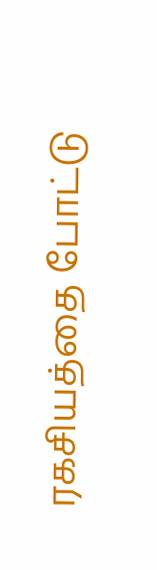ரகசியத்தை போட்டு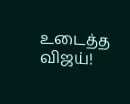உடைத்த விஜய்!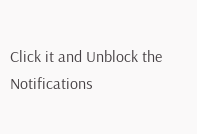Click it and Unblock the Notifications